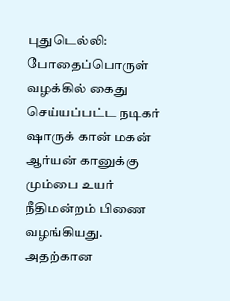புதுடெல்லி: போதைப்பொருள் வழக்கில் கைது செய்யப்பட்ட நடிகர் ஷாருக் கான் மகன் ஆர்யன் கானுக்கு மும்பை உயர் நீதிமன்றம் பிணை வழங்கியது.
அதற்கான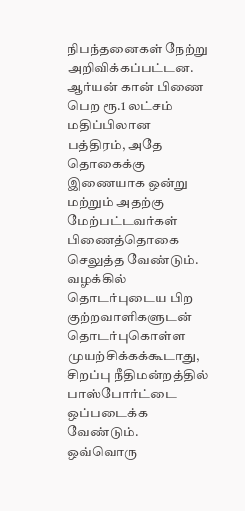நிபந்தனைகள் நேற்று அறிவிக்கப்பட்டன. ஆர்யன் கான் பிணை பெற ரூ.1 லட்சம் மதிப்பிலான பத்திரம், அதே தொகைக்கு இணையாக ஒன்று மற்றும் அதற்கு மேற்பட்டவர்கள் பிணைத்தொகை செலுத்த வேண்டும்.
வழக்கில் தொடர்புடைய பிற குற்றவாளிகளுடன் தொடர்புகொள்ள முயற்சிக்கக்கூடாது,
சிறப்பு நீதிமன்றத்தில் பாஸ்போர்ட்டை ஒப்படைக்க வேண்டும். ஒவ்வொரு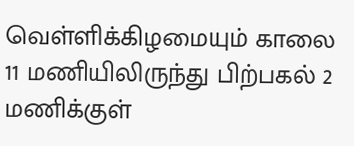வெள்ளிக்கிழமையும் காலை 11 மணியிலிருந்து பிற்பகல் 2 மணிக்குள்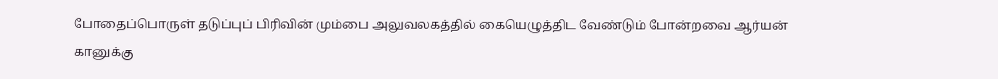போதைப்பொருள் தடுப்புப் பிரிவின் மும்பை அலுவலகத்தில் கையெழுத்திட வேண்டும் போன்றவை ஆர்யன் கானுக்கு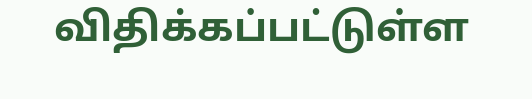விதிக்கப்பட்டுள்ள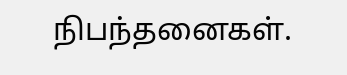நிபந்தனைகள்.